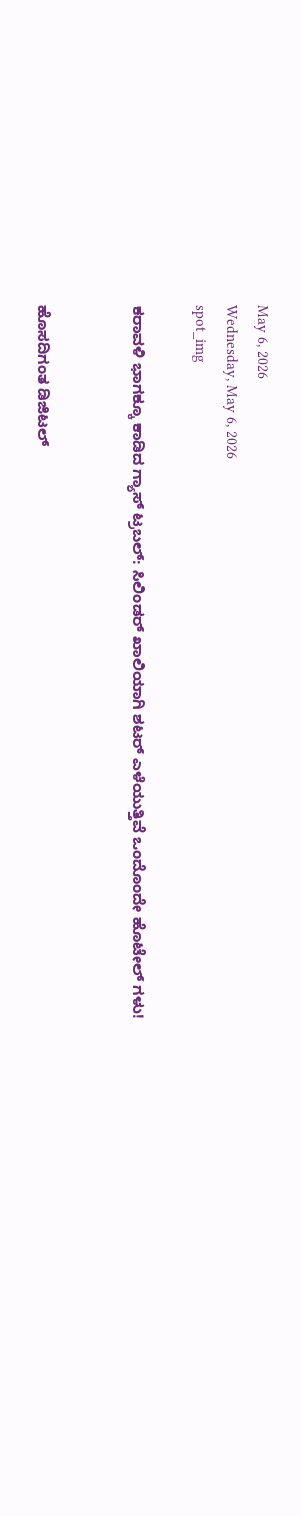May 6, 2026
Wednesday, May 6, 2026
spot_img

ಕರಾವಳಿ ಭಾಗಕ್ಕೂ ಕಾಡಿದ ಗ್ಯಾಸ್ ಟ್ರಬಲ್: ಸಿಲಿಂಡರ್ ಖಾಲಿಯಾಗಿ ಶಟರ್ ಎಳೆಯುತ್ತಿವೆ ಒಂದೊಂದೇ ಹೊಟೇಲ್ ಗಳು!


ಹೊಸದಿಗಂತ ಡಿಜಿಟಲ್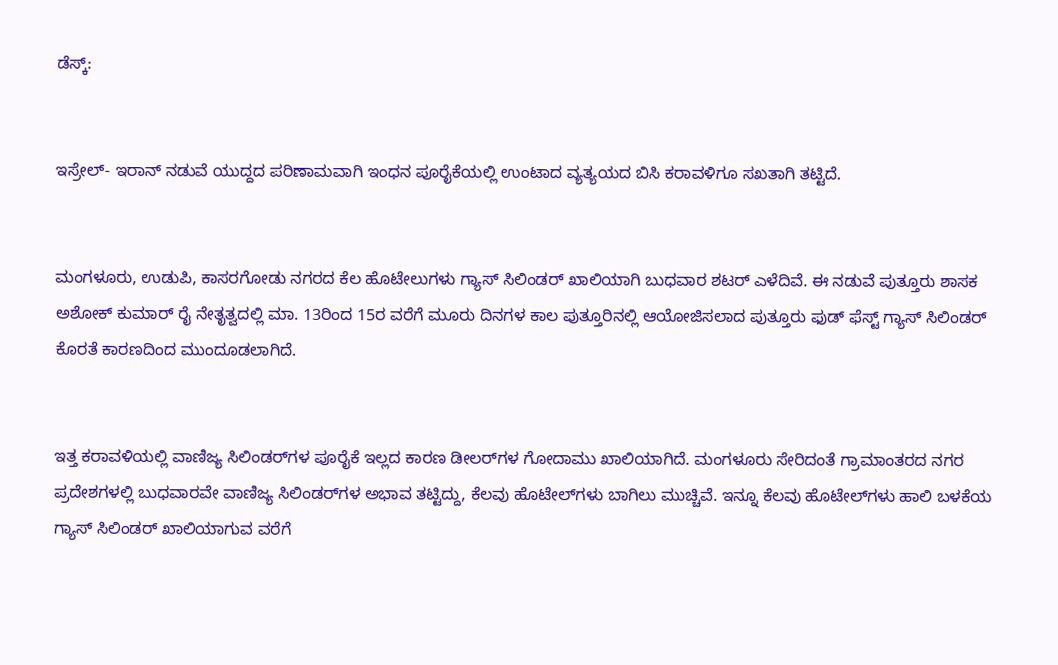ಡೆಸ್ಕ್:


ಇಸ್ರೇಲ್- ಇರಾನ್ ನಡುವೆ ಯುದ್ದದ ಪರಿಣಾಮವಾಗಿ ಇಂಧನ ಪೂರೈಕೆಯಲ್ಲಿ ಉಂಟಾದ ವ್ಯತ್ಯಯದ ಬಿಸಿ ಕರಾವಳಿಗೂ ಸಖತಾಗಿ ತಟ್ಟಿದೆ.


ಮಂಗಳೂರು, ಉಡುಪಿ, ಕಾಸರಗೋಡು ನಗರದ ಕೆಲ ಹೊಟೇಲುಗಳು ಗ್ಯಾಸ್ ಸಿಲಿಂಡರ್ ಖಾಲಿಯಾಗಿ ಬುಧವಾರ ಶಟರ್ ಎಳೆದಿವೆ. ಈ ನಡುವೆ ಪುತ್ತೂರು ಶಾಸಕ ಅಶೋಕ್ ಕುಮಾರ್ ‌ರೈ‌ ನೇತೃತ್ವದಲ್ಲಿ ಮಾ. 13ರಿಂದ 15ರ ವರೆಗೆ ಮೂರು ದಿನಗಳ ಕಾಲ ಪುತ್ತೂರಿನಲ್ಲಿ ಆಯೋಜಿಸಲಾದ ಪುತ್ತೂರು ಫುಡ್ ಫೆಸ್ಟ್ ಗ್ಯಾಸ್ ಸಿಲಿಂಡರ್ ಕೊರತೆ ಕಾರಣದಿಂದ ಮುಂದೂಡಲಾಗಿದೆ.


ಇತ್ತ ಕರಾವಳಿಯಲ್ಲಿ ವಾಣಿಜ್ಯ ಸಿಲಿಂಡರ್‌ಗಳ ಪೂರೈಕೆ ಇಲ್ಲದ ಕಾರಣ ಡೀಲರ್‌ಗಳ ಗೋದಾಮು ಖಾಲಿಯಾಗಿದೆ. ಮಂಗಳೂರು ಸೇರಿದಂತೆ ಗ್ರಾಮಾಂತರದ ನಗರ ಪ್ರದೇಶಗಳಲ್ಲಿ ಬುಧವಾರವೇ ವಾಣಿಜ್ಯ ಸಿಲಿಂಡರ್‌ಗಳ ಅಭಾವ ತಟ್ಟಿದ್ದು, ಕೆಲವು ಹೊಟೇಲ್‌ಗಳು ಬಾಗಿಲು ಮುಚ್ಚಿವೆ. ಇನ್ನೂ ಕೆಲವು ಹೊಟೇಲ್‌ಗಳು ಹಾಲಿ ಬಳಕೆಯ ಗ್ಯಾಸ್ ಸಿಲಿಂಡರ್‌ ಖಾಲಿಯಾಗುವ ವರೆಗೆ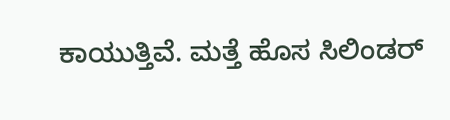ಕಾಯುತ್ತಿವೆ. ಮತ್ತೆ ಹೊಸ ಸಿಲಿಂಡರ್‌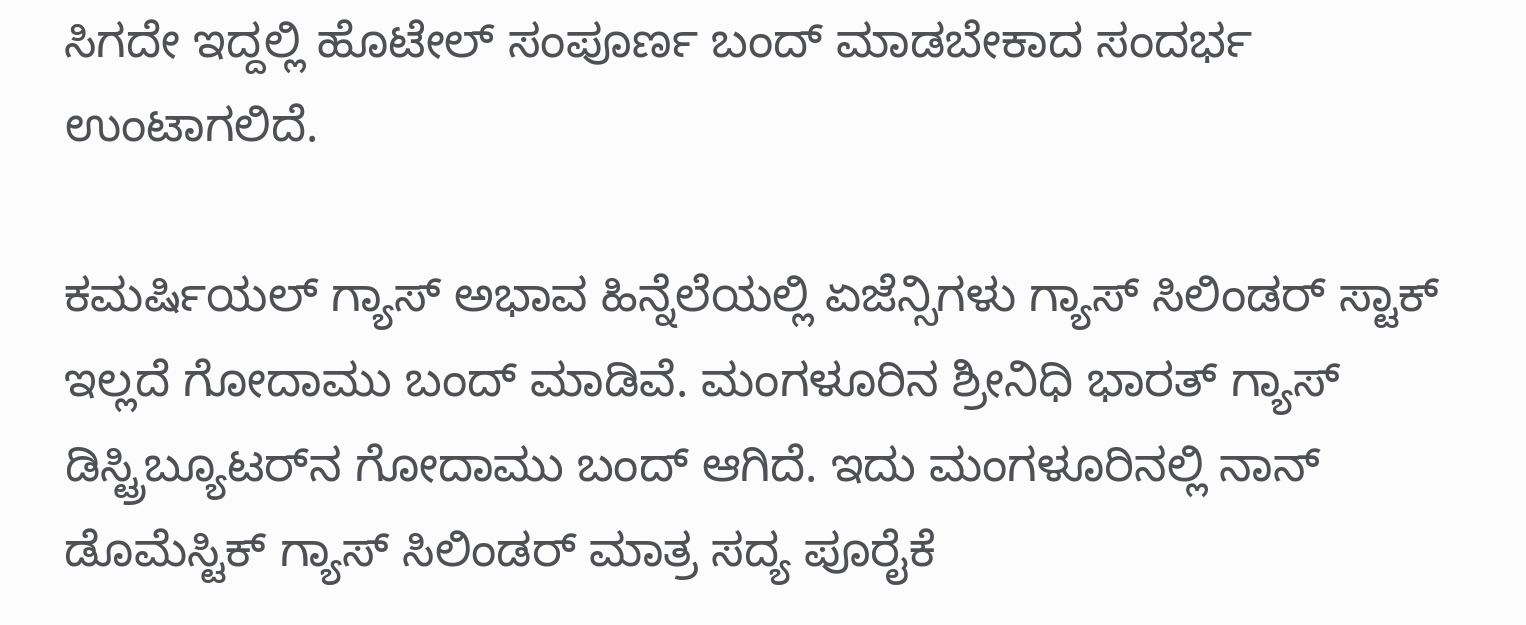ಸಿಗದೇ ಇದ್ದಲ್ಲಿ ಹೊಟೇಲ್‌ ಸಂಪೂರ್ಣ ಬಂದ್‌ ಮಾಡಬೇಕಾದ ಸಂದರ್ಭ ಉಂಟಾಗಲಿದೆ.

ಕಮರ್ಷಿಯಲ್ ಗ್ಯಾಸ್ ಅಭಾವ ಹಿನ್ನೆಲೆಯಲ್ಲಿ ಏಜೆನ್ಸಿಗಳು ಗ್ಯಾಸ್ ಸಿಲಿಂಡರ್‌ ಸ್ಟಾಕ್ ಇಲ್ಲದೆ ಗೋದಾಮು ಬಂದ್‌ ಮಾಡಿವೆ. ಮಂಗಳೂರಿನ ಶ್ರೀನಿಧಿ ಭಾರತ್ ಗ್ಯಾಸ್ ಡಿಸ್ಟ್ರಿಬ್ಯೂಟರ್‌ನ ಗೋದಾಮು ಬಂದ್‌ ಆಗಿದೆ. ಇದು ಮಂಗಳೂರಿನಲ್ಲಿ ನಾನ್ ಡೊಮೆಸ್ಟಿಕ್ ಗ್ಯಾಸ್ ಸಿಲಿಂಡರ್ ಮಾತ್ರ ಸದ್ಯ ಪೂರೈಕೆ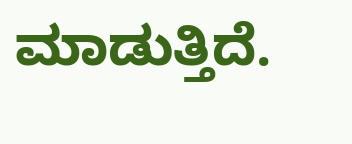ಮಾಡುತ್ತಿದೆ.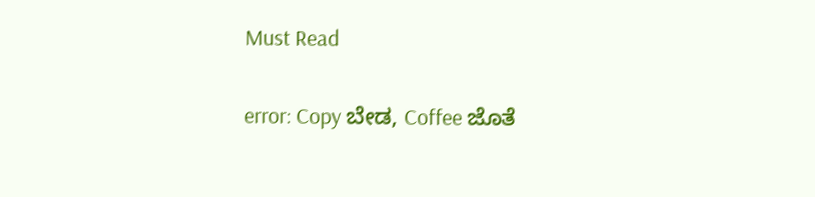Must Read

error: Copy ಬೇಡ, Coffee ಜೊತೆ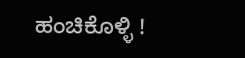ಹಂಚಿಕೊಳ್ಳಿ !